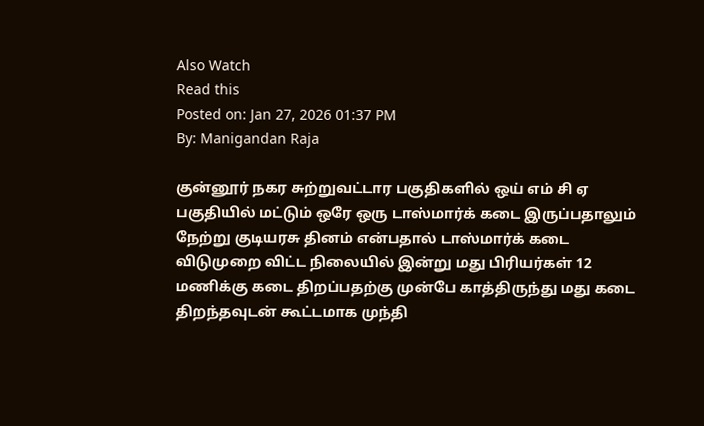Also Watch
Read this
Posted on: Jan 27, 2026 01:37 PM
By: Manigandan Raja

குன்னூர் நகர சுற்றுவட்டார பகுதிகளில் ஒய் எம் சி ஏ பகுதியில் மட்டும் ஒரே ஒரு டாஸ்மார்க் கடை இருப்பதாலும் நேற்று குடியரசு தினம் என்பதால் டாஸ்மார்க் கடை விடுமுறை விட்ட நிலையில் இன்று மது பிரியர்கள் 12 மணிக்கு கடை திறப்பதற்கு முன்பே காத்திருந்து மது கடை திறந்தவுடன் கூட்டமாக முந்தி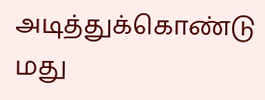அடித்துக்கொண்டு மது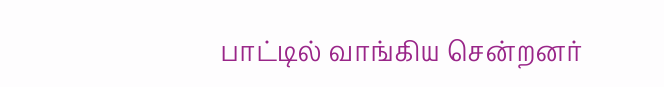பாட்டில் வாங்கிய சென்றனர்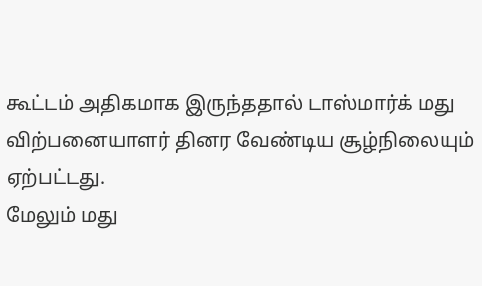கூட்டம் அதிகமாக இருந்ததால் டாஸ்மார்க் மது விற்பனையாளர் தினர வேண்டிய சூழ்நிலையும் ஏற்பட்டது.
மேலும் மது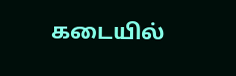கடையில்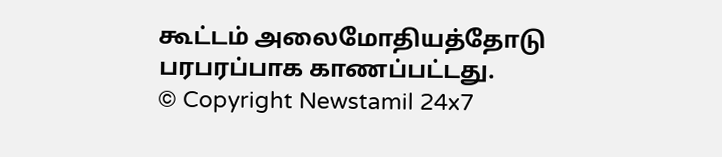கூட்டம் அலைமோதியத்தோடு பரபரப்பாக காணப்பட்டது.
© Copyright Newstamil 24x7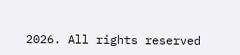2026. All rights reserved